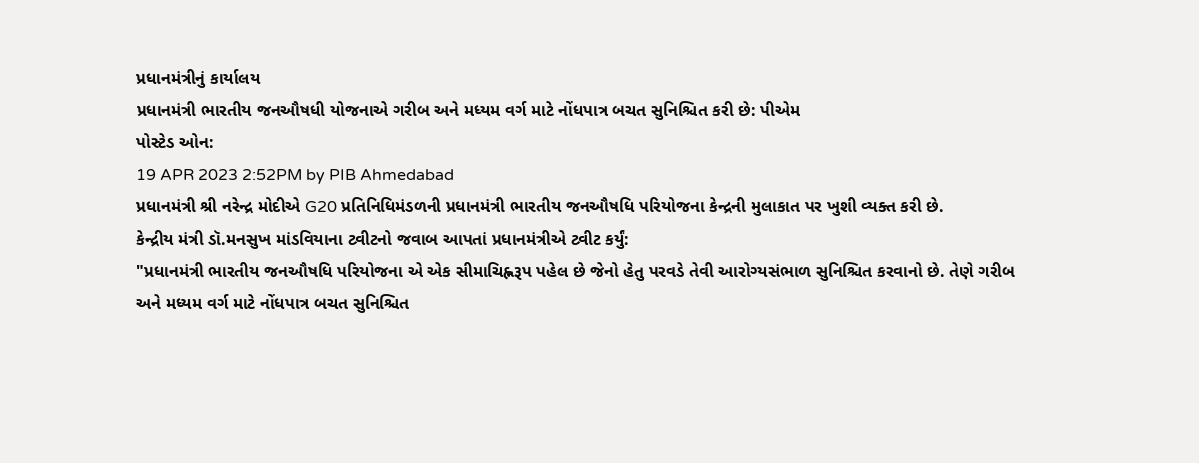પ્રધાનમંત્રીનું કાર્યાલય
પ્રધાનમંત્રી ભારતીય જનઔષધી યોજનાએ ગરીબ અને મધ્યમ વર્ગ માટે નોંધપાત્ર બચત સુનિશ્ચિત કરી છે: પીએમ
પોસ્ટેડ ઓન:
19 APR 2023 2:52PM by PIB Ahmedabad
પ્રધાનમંત્રી શ્રી નરેન્દ્ર મોદીએ G20 પ્રતિનિધિમંડળની પ્રધાનમંત્રી ભારતીય જનઔષધિ પરિયોજના કેન્દ્રની મુલાકાત પર ખુશી વ્યક્ત કરી છે.
કેન્દ્રીય મંત્રી ડૉ.મનસુખ માંડવિયાના ટ્વીટનો જવાબ આપતાં પ્રધાનમંત્રીએ ટ્વીટ કર્યું:
"પ્રધાનમંત્રી ભારતીય જનઔષધિ પરિયોજના એ એક સીમાચિહ્નરૂપ પહેલ છે જેનો હેતુ પરવડે તેવી આરોગ્યસંભાળ સુનિશ્ચિત કરવાનો છે. તેણે ગરીબ અને મધ્યમ વર્ગ માટે નોંધપાત્ર બચત સુનિશ્ચિત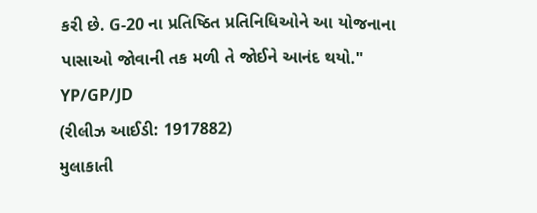કરી છે. G-20 ના પ્રતિષ્ઠિત પ્રતિનિધિઓને આ યોજનાના પાસાઓ જોવાની તક મળી તે જોઈને આનંદ થયો."
YP/GP/JD
(રીલીઝ આઈડી: 1917882)
મુલાકાતી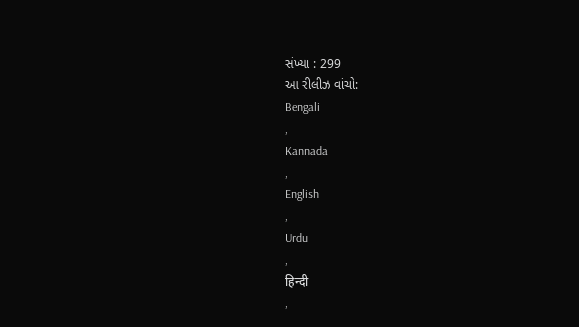સંખ્યા : 299
આ રીલીઝ વાંચો:
Bengali
,
Kannada
,
English
,
Urdu
,
हिन्दी
,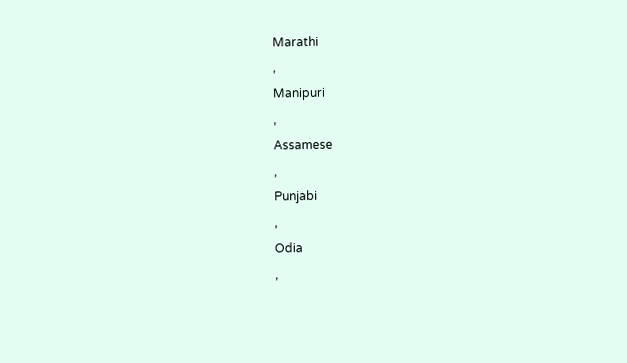Marathi
,
Manipuri
,
Assamese
,
Punjabi
,
Odia
,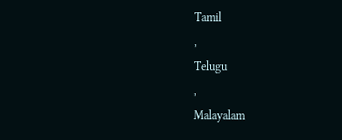Tamil
,
Telugu
,
Malayalam